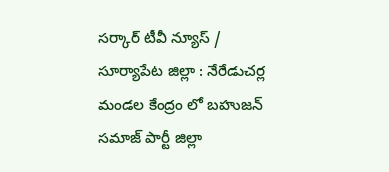సర్కార్ టీవీ న్యూస్ / సూర్యాపేట జిల్లా : నేరేడుచర్ల మండల కేంద్రం లో బహుజన్ సమాజ్ పార్టీ జిల్లా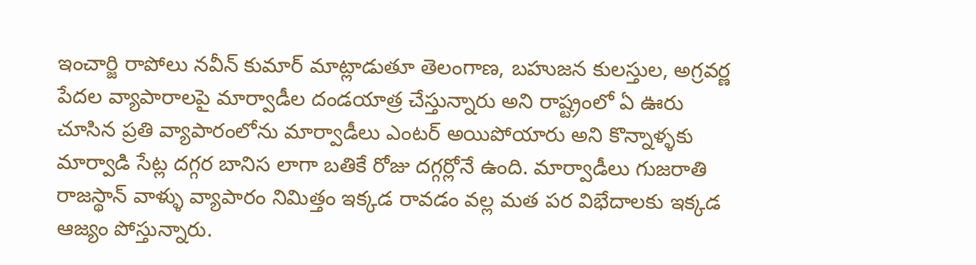ఇంచార్జి రాపోలు నవీన్ కుమార్ మాట్లాడుతూ తెలంగాణ, బహుజన కులస్తుల, అగ్రవర్ణ పేదల వ్యాపారాలపై మార్వాడీల దండయాత్ర చేస్తున్నారు అని రాష్ట్రంలో ఏ ఊరు చూసిన ప్రతి వ్యాపారంలోను మార్వాడీలు ఎంటర్ అయిపోయారు అని కొన్నాళ్ళకు మార్వాడి సేట్ల దగ్గర బానిస లాగా బతికే రోజు దగ్గర్లోనే ఉంది. మార్వాడీలు గుజరాతి రాజస్థాన్ వాళ్ళు వ్యాపారం నిమిత్తం ఇక్కడ రావడం వల్ల మత పర విభేదాలకు ఇక్కడ ఆజ్యం పోస్తున్నారు.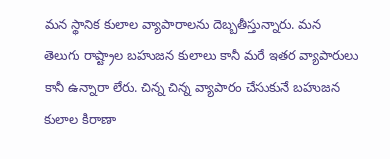మన స్థానిక కులాల వ్యాపారాలను దెబ్బతీస్తున్నారు. మన తెలుగు రాష్ట్రాల బహుజన కులాలు కానీ మరే ఇతర వ్యాపారులు కానీ ఉన్నారా లేరు. చిన్న చిన్న వ్యాపారం చేసుకునే బహుజన కులాల కిరాణా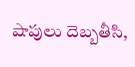షాపులు దెబ్బతీసి,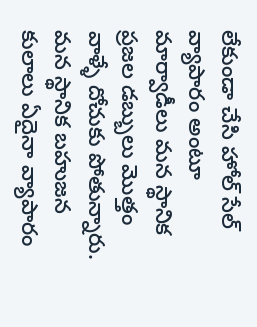లేకుండా చేసి హోల్ సేల్ వ్యాపారం అంటూ మార్వాడీలు మన స్థానిక ప్రజల డబ్బులు మొత్తం వాళ్ళే దోచుకు పోతున్నారు. మన స్థానిక బహుజన కులాలు ఏదైనా వ్యాపారం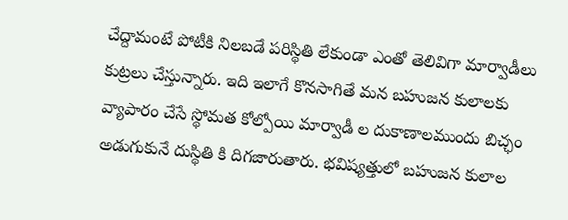చేద్దామంటే పోటీకి నిలబడే పరిస్థితి లేకుండా ఎంతో తెలివిగా మార్వాడీలు కుట్రలు చేస్తున్నారు. ఇది ఇలాగే కొనసాగితే మన బహుజన కులాలకు వ్యాపారం చేసే స్థోమత కోల్పోయి మార్వాడీ ల దుకాణాలముందు బిచ్ఛం అడుగుకునే దుస్థితి కి దిగజారుతారు. భవిష్యత్తులో బహుజన కులాల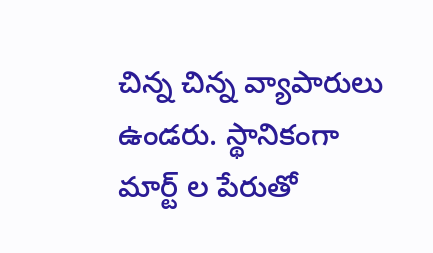చిన్న చిన్న వ్యాపారులు ఉండరు. స్థానికంగా మార్ట్ ల పేరుతో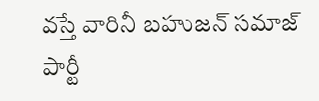వస్తే వారినీ బహుజన్ సమాజ్ పార్టీ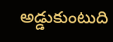అడ్డుకుంటుది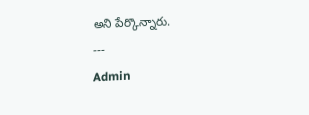అని పేర్కొన్నారు.
---
Admin